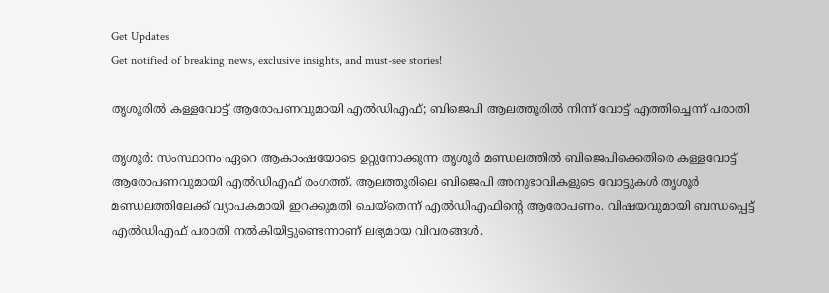Get Updates
Get notified of breaking news, exclusive insights, and must-see stories!

തൃശൂരിൽ കള്ളവോട്ട് ആരോപണവുമായി എൽഡിഎഫ്; ബിജെപി ആലത്തൂരിൽ നിന്ന് വോട്ട് എത്തിച്ചെന്ന് പരാതി

തൃശൂർ: സംസ്ഥാനം ഏറെ ആകാംഷയോടെ ഉറ്റുനോക്കുന്ന തൃശൂർ മണ്ഡലത്തിൽ ബിജെപിക്കെതിരെ കള്ളവോട്ട് ആരോപണവുമായി എൽഡിഎഫ് രംഗത്ത്. ആലത്തൂരിലെ ബിജെപി അനുഭാവികളുടെ വോട്ടുകൾ തൃശൂർ മണ്ഡലത്തിലേക്ക് വ്യാപകമായി ഇറക്കുമതി ചെയ്തെന്ന് എൽഡിഎഫിന്റെ ആരോപണം. വിഷയവുമായി ബന്ധപ്പെട്ട് എൽഡിഎഫ് പരാതി നൽകിയിട്ടുണ്ടെന്നാണ് ലഭ്യമായ വിവരങ്ങൾ.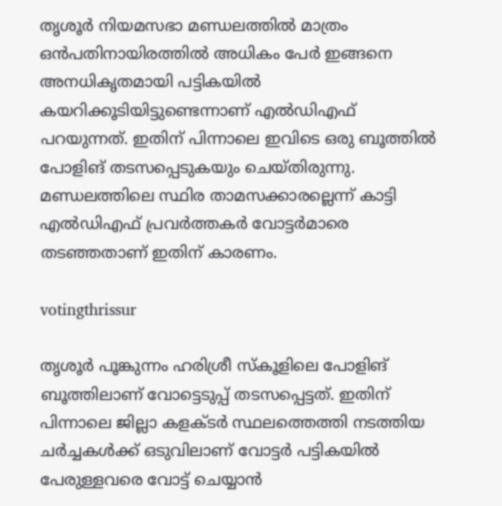തൃശൂർ നിയമസഭാ മണ്ഡലത്തിൽ മാത്രം ഒൻപതിനായിരത്തിൽ അധികം പേർ ഇങ്ങനെ അനധികൃതമായി പട്ടികയിൽ കയറിക്കൂടിയിട്ടുണ്ടെന്നാണ് എൽഡിഎഫ് പറയുന്നത്. ഇതിന് പിന്നാലെ ഇവിടെ ഒരു ബൂത്തിൽ പോളിങ് തടസപ്പെടുകയും ചെയ്‌തിരുന്നു. മണ്ഡലത്തിലെ സ്ഥിര താമസക്കാരല്ലെന്ന് കാട്ടി എൽഡിഎഫ് പ്രവർത്തകർ വോട്ടർമാരെ തടഞ്ഞതാണ് ഇതിന് കാരണം.

votingthrissur

തൃശൂർ പൂങ്കുന്നം ഹരിശ്രീ സ്‌കൂളിലെ പോളിങ് ബൂത്തിലാണ് വോട്ടെടുപ്പ് തടസപ്പെട്ടത്. ഇതിന് പിന്നാലെ ജില്ലാ കളക്‌ടർ സ്ഥലത്തെത്തി നടത്തിയ ചർച്ചകൾക്ക് ഒടുവിലാണ് വോട്ടർ പട്ടികയിൽ പേരുള്ളവരെ വോട്ട് ചെയ്യാൻ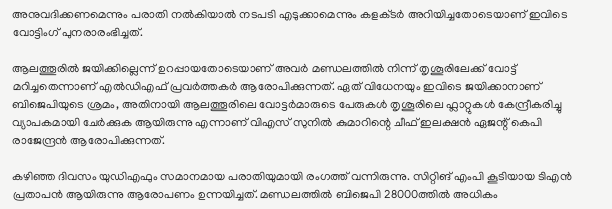അനുവദിക്കണമെന്നും പരാതി നൽകിയാൽ നടപടി എടുക്കാമെന്നും കളക്‌ടർ അറിയിച്ചതോടെയാണ് ഇവിടെ വോട്ടിംഗ് പുനരാരംഭിച്ചത്.

ആലത്തൂരിൽ ജയിക്കില്ലെന്ന് ഉറപ്പായതോടെയാണ് അവർ മണ്ഡലത്തിൽ നിന്ന് തൃശൂരിലേക്ക് വോട്ട് മറിച്ചതെന്നാണ് എൽഡിഎഫ് പ്രവർത്തകർ ആരോപിക്കുന്നത്. ഏത് വിധേനയും ഇവിടെ ജയിക്കാനാണ് ബിജെപിയുടെ ശ്രമം, അതിനായി ആലത്തൂരിലെ വോട്ടർമാരുടെ പേരുകൾ തൃശൂരിലെ ഫ്ലാറ്റുകൾ കേന്ദ്രീകരിച്ചു വ്യാപകമായി ചേർക്കുക ആയിരുന്നു എന്നാണ് വിഎസ് സുനിൽ കുമാറിന്റെ ചീഫ് ഇലക്ഷൻ ഏജന്റ് കെപി രാജേന്ദ്രൻ ആരോപിക്കുന്നത്.

കഴിഞ്ഞ ദിവസം യുഡിഎഫും സമാനമായ പരാതിയുമായി രംഗത്ത് വന്നിരുന്നു. സിറ്റിങ് എംപി കൂടിയായ ടിഎൻ പ്രതാപൻ ആയിരുന്നു ആരോപണം ഉന്നയിച്ചത്. മണ്ഡലത്തിൽ ബിജെപി 28000ത്തിൽ അധികം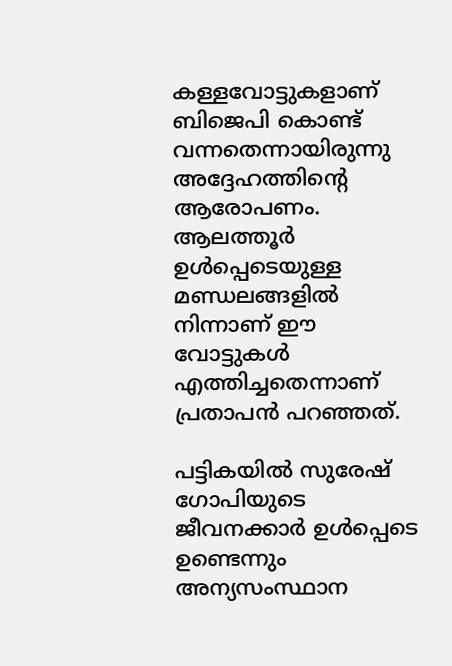കള്ളവോട്ടുകളാണ് ബിജെപി കൊണ്ട് വന്നതെന്നായിരുന്നു അദ്ദേഹത്തിന്റെ ആരോപണം. ആലത്തൂർ ഉൾപ്പെടെയുള്ള മണ്ഡലങ്ങളിൽ നിന്നാണ് ഈ വോട്ടുകൾ എത്തിച്ചതെന്നാണ് പ്രതാപൻ പറഞ്ഞത്.

പട്ടികയിൽ സുരേഷ് ഗോപിയുടെ ജീവനക്കാർ ഉൾപ്പെടെ ഉണ്ടെന്നും അന്യസംസ്ഥാന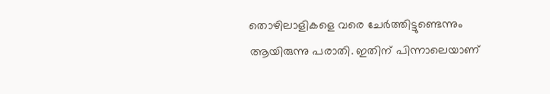തൊഴിലാളികളെ വരെ ചേർത്തിട്ടുണ്ടെന്നും ആയിരുന്നു പരാതി. ഇതിന് പിന്നാലെയാണ്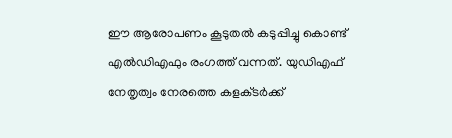ഈ ആരോപണം കൂടുതൽ കടുപ്പിച്ചു കൊണ്ട് എൽഡിഎഫും രംഗത്ത് വന്നത്. യുഡിഎഫ് നേതൃത്വം നേരത്തെ കളക്‌ടർക്ക്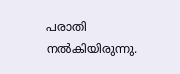പരാതി നൽകിയിരുന്നു.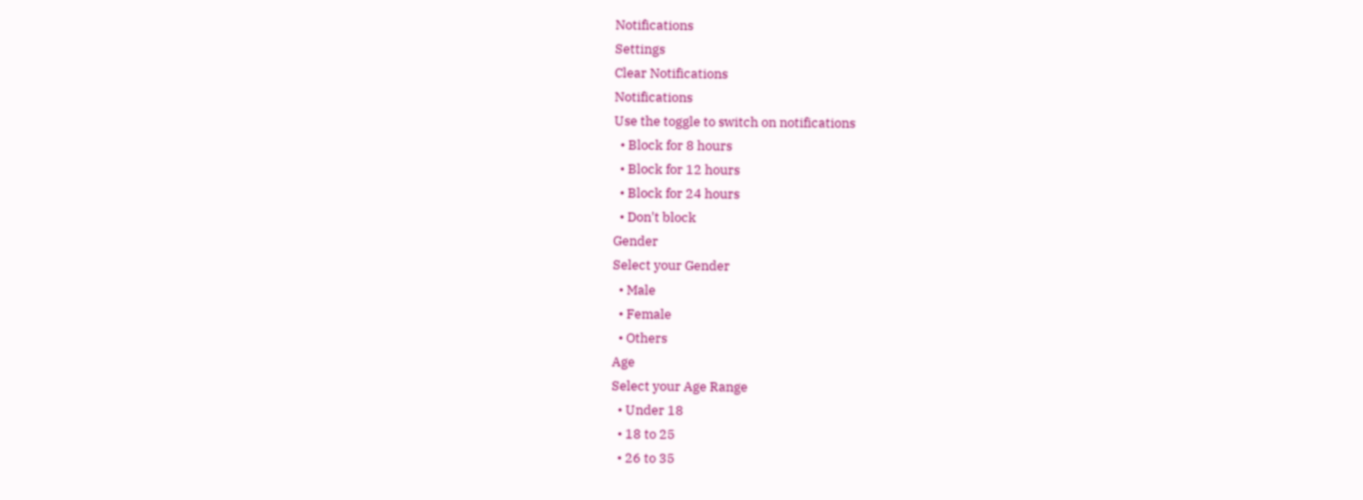Notifications
Settings
Clear Notifications
Notifications
Use the toggle to switch on notifications
  • Block for 8 hours
  • Block for 12 hours
  • Block for 24 hours
  • Don't block
Gender
Select your Gender
  • Male
  • Female
  • Others
Age
Select your Age Range
  • Under 18
  • 18 to 25
  • 26 to 35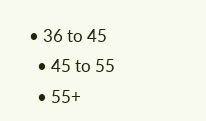• 36 to 45
  • 45 to 55
  • 55+